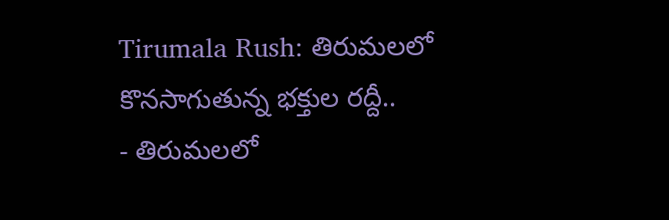Tirumala Rush: తిరుమలలో కొనసాగుతున్న భక్తుల రద్దీ..
- తిరుమలలో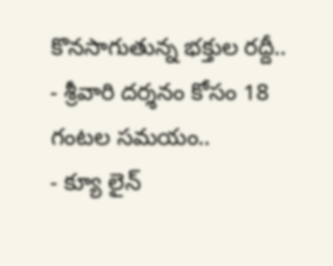కొనసాగుతున్న భక్తుల రద్దీ..
- శ్రీవారి దర్శనం కోసం 18 గంటల సమయం..
- క్యూ లైన్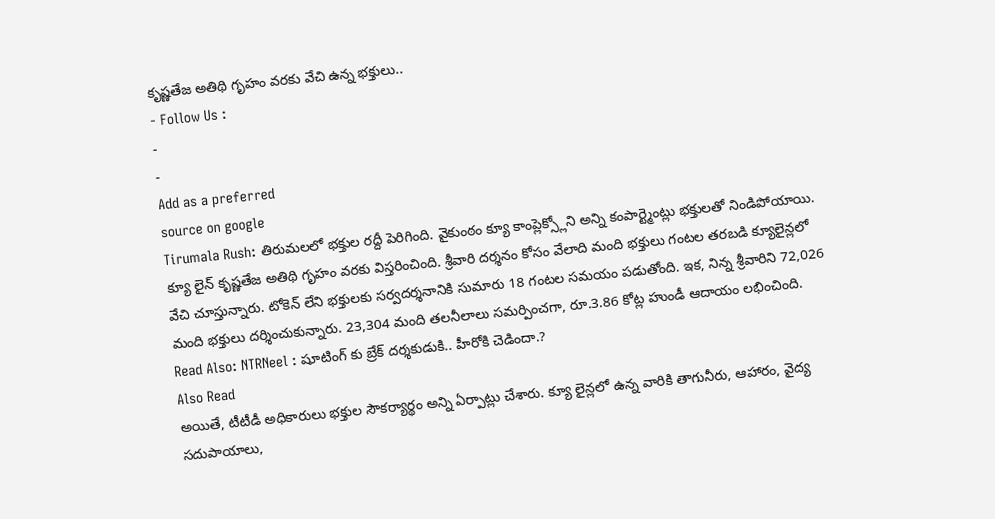కృష్ణతేజ అతిథి గృహం వరకు వేచి ఉన్న భక్తులు..
- Follow Us :
-
-
Add as a preferred
source on google
Tirumala Rush: తిరుమలలో భక్తుల రద్దీ పెరిగింది. వైకుంఠం క్యూ కాంప్లెక్స్లోని అన్ని కంపార్ట్మెంట్లు భక్తులతో నిండిపోయాయి. క్యూ లైన్ కృష్ణతేజ అతిథి గృహం వరకు విస్తరించింది. శ్రీవారి దర్శనం కోసం వేలాది మంది భక్తులు గంటల తరబడి క్యూలైన్లలో వేచి చూస్తున్నారు. టోకెన్ లేని భక్తులకు సర్వదర్శనానికి సుమారు 18 గంటల సమయం పడుతోంది. ఇక, నిన్న శ్రీవారిని 72,026 మంది భక్తులు దర్శించుకున్నారు. 23,304 మంది తలనీలాలు సమర్పించగా, రూ.3.86 కోట్ల హుండీ ఆదాయం లభించింది.
Read Also: NTRNeel : షూటింగ్ కు బ్రేక్ దర్శకుడుకి.. హీరోకి చెడిందా.?
Also Read
అయితే, టీటీడీ అధికారులు భక్తుల సౌకర్యార్థం అన్ని ఏర్పాట్లు చేశారు. క్యూ లైన్లలో ఉన్న వారికి తాగునీరు, ఆహారం, వైద్య సదుపాయాలు,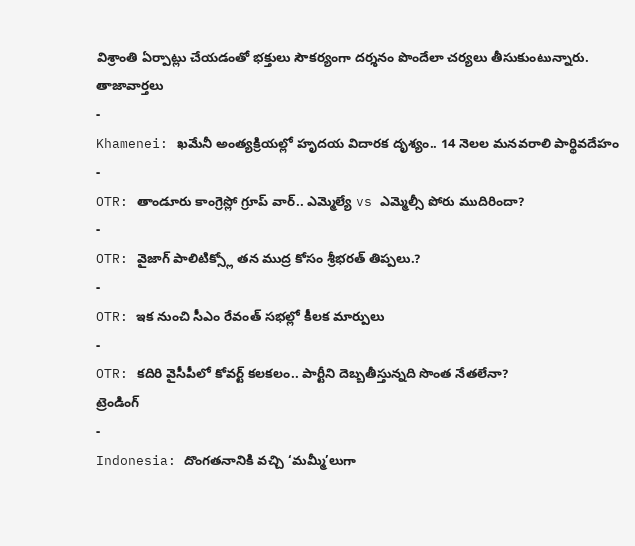విశ్రాంతి ఏర్పాట్లు చేయడంతో భక్తులు సౌకర్యంగా దర్శనం పొందేలా చర్యలు తీసుకుంటున్నారు.
తాజావార్తలు
-
Khamenei: ఖమేనీ అంత్యక్రియల్లో హృదయ విదారక దృశ్యం.. 14 నెలల మనవరాలి పార్థివదేహం
-
OTR: తాండూరు కాంగ్రెస్లో గ్రూప్ వార్.. ఎమ్మెల్యే vs ఎమ్మెల్సీ పోరు ముదిరిందా?
-
OTR: వైజాగ్ పాలిటిక్స్లో తన ముద్ర కోసం శ్రీభరత్ తిప్పలు.?
-
OTR: ఇక నుంచి సీఎం రేవంత్ సభల్లో కీలక మార్పులు
-
OTR: కదిరి వైసీపీలో కోవర్ట్ కలకలం.. పార్టీని దెబ్బతీస్తున్నది సొంత నేతలేనా?
ట్రెండింగ్
-
Indonesia: దొంగతనానికి వచ్చి ‘మమ్మీ’లుగా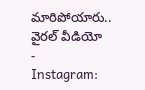మారిపోయారు.. వైరల్ వీడియో
-
Instagram: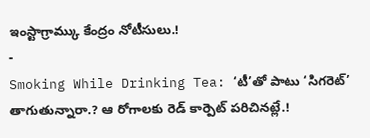ఇంస్టాగ్రామ్కు కేంద్రం నోటీసులు.!
-
Smoking While Drinking Tea: ‘టీ’తో పాటు ‘సిగరెట్’ తాగుతున్నారా.? ఆ రోగాలకు రెడ్ కార్పెట్ పరిచినట్లే.!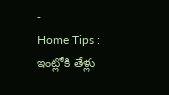-
Home Tips : ఇంట్లోకి తేళ్లు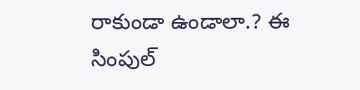రాకుండా ఉండాలా.? ఈ సింపుల్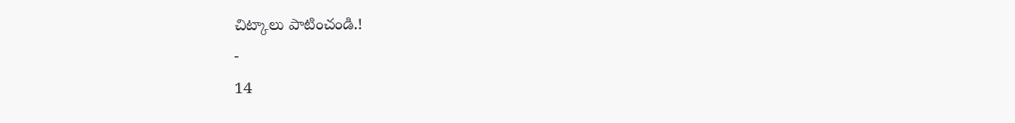చిట్కాలు పాటించండి.!
-
14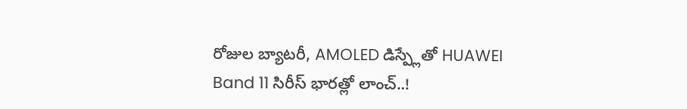రోజుల బ్యాటరీ, AMOLED డిస్ప్లేతో HUAWEI Band 11 సిరీస్ భారత్లో లాంచ్..!